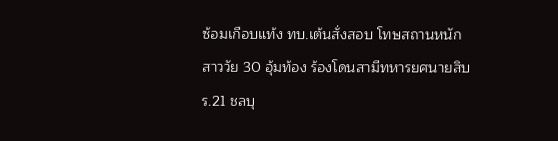ซ้อมเกือบแท้ง ทบ.เต้นสั่งสอบ โทษสถานหนัก
สาววัย 30 อุ้มท้อง ร้องโดนสามีทหารยศนายสิบ ร.21 ชลบุ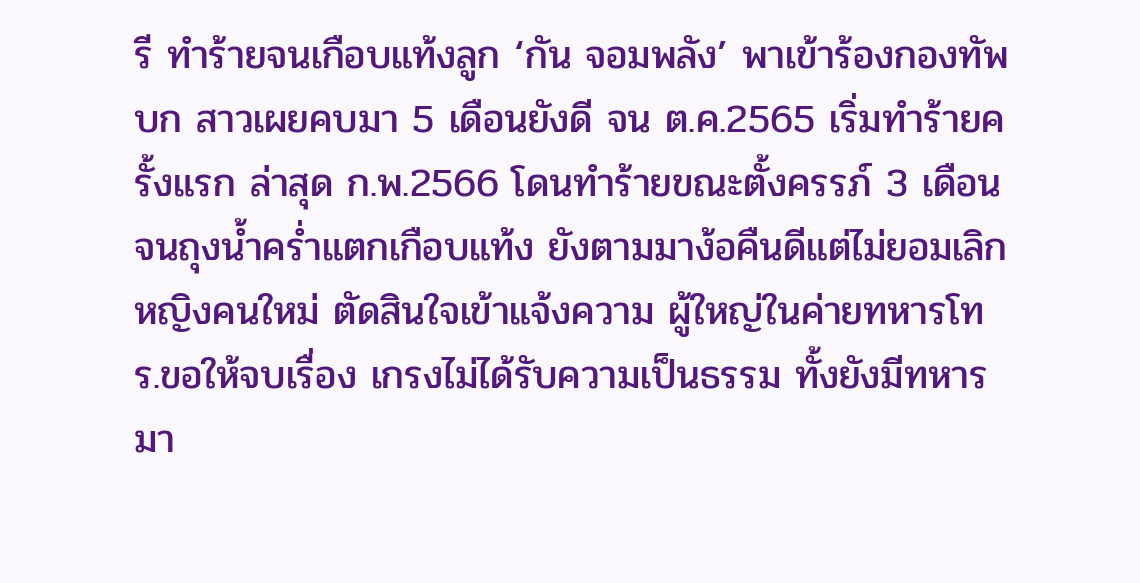รี ทำร้ายจนเกือบแท้งลูก ‘กัน จอมพลัง’ พาเข้าร้องกองทัพบก สาวเผยคบมา 5 เดือนยังดี จน ต.ค.2565 เริ่มทำร้ายครั้งแรก ล่าสุด ก.พ.2566 โดนทำร้ายขณะตั้งครรภ์ 3 เดือน จนถุงน้ำคร่ำแตกเกือบแท้ง ยังตามมาง้อคืนดีแต่ไม่ยอมเลิกหญิงคนใหม่ ตัดสินใจเข้าแจ้งความ ผู้ใหญ่ในค่ายทหารโทร.ขอให้จบเรื่อง เกรงไม่ได้รับความเป็นธรรม ทั้งยังมีทหารมา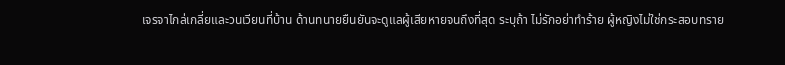เจรจาไกล่เกลี่ยและวนเวียนที่บ้าน ด้านทนายยืนยันจะดูแลผู้เสียหายจนถึงที่สุด ระบุถ้า ไม่รักอย่าทำร้าย ผู้หญิงไม่ใช่กระสอบทราย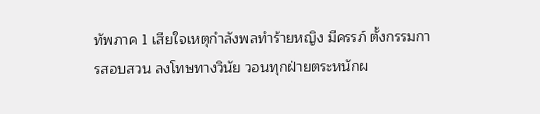ทัพภาค 1 เสียใจเหตุกำลังพลทำร้ายหญิง มีครรภ์ ตั้งกรรมการสอบสวน ลงโทษทางวินัย วอนทุกฝ่ายตระหนักผ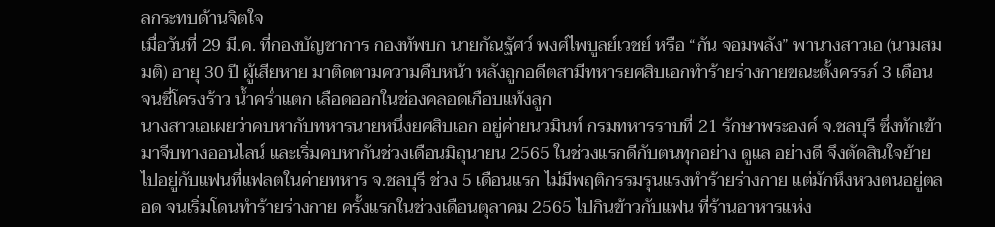ลกระทบด้านจิตใจ
เมื่อวันที่ 29 มี.ค. ที่กองบัญชาการ กองทัพบก นายกัณฐัศว์ พงศ์ไพบูลย์เวชย์ หรือ “กัน จอมพลัง” พานางสาวเอ (นามสมมติ) อายุ 30 ปี ผู้เสียหาย มาติดตามความคืบหน้า หลังถูกอดีตสามีทหารยศสิบเอกทำร้ายร่างกายขณะตั้งครรภ์ 3 เดือน จนซี่โครงร้าว น้ำคร่ำแตก เลือดออกในช่องคลอดเกือบแท้งลูก
นางสาวเอเผยว่าคบหากับทหารนายหนึ่งยศสิบเอก อยู่ค่ายนวมินท์ กรมทหารราบที่ 21 รักษาพระองค์ จ.ชลบุรี ซึ่งทักเข้ามาจีบทางออนไลน์ และเริ่มคบหากันช่วงเดือนมิถุนายน 2565 ในช่วงแรกดีกับตนทุกอย่าง ดูแล อย่างดี จึงตัดสินใจย้ายไปอยู่กับแฟนที่แฟลตในค่ายทหาร จ.ชลบุรี ช่วง 5 เดือนแรก ไม่มีพฤติกรรมรุนแรงทำร้ายร่างกาย แต่มักหึงหวงตนอยู่ตลอด จนเริ่มโดนทำร้ายร่างกาย ครั้งแรกในช่วงเดือนตุลาคม 2565 ไปกินข้าวกับแฟน ที่ร้านอาหารแห่ง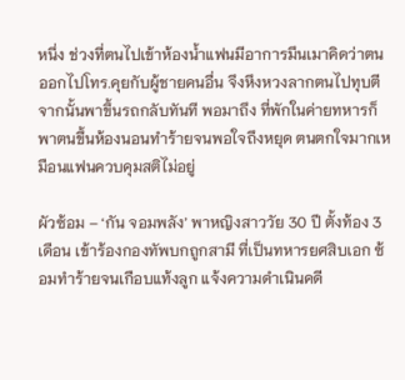หนึ่ง ช่วงที่ตนไปเข้าห้องน้ำแฟนมีอาการมึนเมาคิดว่าตนออกไปโทร.คุยกับผู้ชายคนอื่น จึงหึงหวงลากตนไปทุบตี จากนั้นพาขึ้นรถกลับทันที พอมาถึง ที่พักในค่ายทหารก็พาตนขึ้นห้องนอนทำร้ายจนพอใจถึงหยุด ตนตกใจมากเหมือนแฟนควบคุมสติไม่อยู่

ผัวซ้อม – ‘กัน จอมพลัง’ พาหญิงสาววัย 30 ปี ตั้งท้อง 3 เดือน เข้าร้องกองทัพบกถูกสามี ที่เป็นทหารยศสิบเอก ซ้อมทำร้ายจนเกือบแท้งลูก แจ้งความดำเนินคดี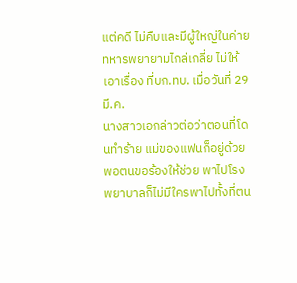แต่คดี ไม่คืบและมีผู้ใหญ่ในค่าย ทหารพยายามไกล่เกลี่ย ไม่ให้เอาเรื่อง ที่บก.ทบ. เมื่อวันที่ 29 มี.ค.
นางสาวเอกล่าวต่อว่าตอนที่โดนทำร้าย แม่ของแฟนก็อยู่ด้วย พอตนขอร้องให้ช่วย พาไปโรงพยาบาลก็ไม่มีใครพาไปทั้งที่ตน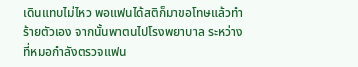เดินแทบไม่ไหว พอแฟนได้สติก็มาขอโทษแล้วทำร้ายตัวเอง จากนั้นพาตนไปโรงพยาบาล ระหว่างที่หมอกำลังตรวจแฟน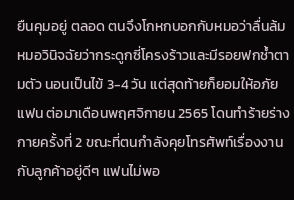ยืนคุมอยู่ ตลอด ตนจึงโกหกบอกกับหมอว่าลื่นล้ม หมอวินิจฉัยว่ากระดูกซี่โครงร้าวและมีรอยฟกช้ำตามตัว นอนเป็นไข้ 3-4 วัน แต่สุดท้ายก็ยอมให้อภัยแฟน ต่อมาเดือนพฤศจิกายน 2565 โดนทำร้ายร่างกายครั้งที่ 2 ขณะที่ตนกำลังคุยโทรศัพท์เรื่องงานกับลูกค้าอยู่ดีๆ แฟนไม่พอ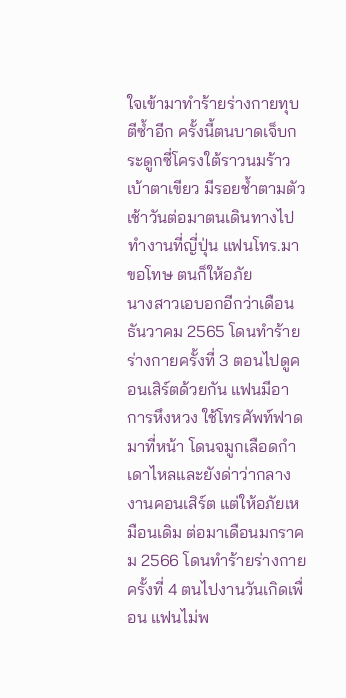ใจเข้ามาทำร้ายร่างกายทุบตีซ้ำอีก ครั้งนี้ตนบาดเจ็บกระดูกซี่โครงใต้ราวนมร้าว เบ้าตาเขียว มีรอยช้ำตามตัว เช้าวันต่อมาตนเดินทางไปทำงานที่ญี่ปุ่น แฟนโทร.มาขอโทษ ตนก็ให้อภัย
นางสาวเอบอกอีกว่าเดือนธันวาคม 2565 โดนทำร้ายร่างกายครั้งที่ 3 ตอนไปดูคอนเสิร์ตด้วยกัน แฟนมีอาการหึงหวง ใช้โทรศัพท์ฟาดมาที่หน้า โดนจมูกเลือดกำเดาไหลและยังด่าว่ากลางงานคอนเสิร์ต แต่ให้อภัยเหมือนเดิม ต่อมาเดือนมกราคม 2566 โดนทำร้ายร่างกายครั้งที่ 4 ตนไปงานวันเกิดเพื่อน แฟนไม่พ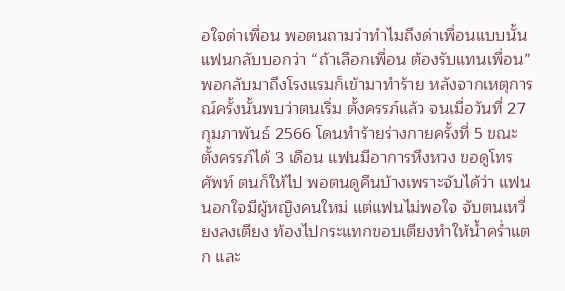อใจด่าเพื่อน พอตนถามว่าทำไมถึงด่าเพื่อนแบบนั้น แฟนกลับบอกว่า “ถ้าเลือกเพื่อน ต้องรับแทนเพื่อน” พอกลับมาถึงโรงแรมก็เข้ามาทำร้าย หลังจากเหตุการณ์ครั้งนั้นพบว่าตนเริ่ม ตั้งครรภ์แล้ว จนเมื่อวันที่ 27 กุมภาพันธ์ 2566 โดนทำร้ายร่างกายครั้งที่ 5 ขณะตั้งครรภ์ได้ 3 เดือน แฟนมีอาการหึงหวง ขอดูโทรศัพท์ ตนก็ให้ไป พอตนดูคืนบ้างเพราะจับได้ว่า แฟนนอกใจมีผู้หญิงคนใหม่ แต่แฟนไม่พอใจ จับตนเหวี่ยงลงเตียง ท้องไปกระแทกขอบเตียงทำให้น้ำคร่ำแตก และ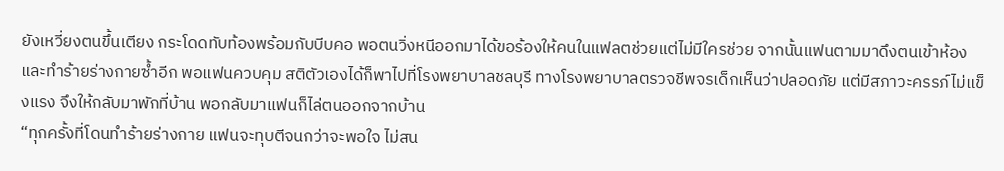ยังเหวี่ยงตนขึ้นเตียง กระโดดทับท้องพร้อมกับบีบคอ พอตนวิ่งหนีออกมาได้ขอร้องให้คนในแฟลตช่วยแต่ไม่มีใครช่วย จากนั้นแฟนตามมาดึงตนเข้าห้องและทำร้ายร่างกายซ้ำอีก พอแฟนควบคุม สติตัวเองได้ก็พาไปที่โรงพยาบาลชลบุรี ทางโรงพยาบาลตรวจชีพจรเด็กเห็นว่าปลอดภัย แต่มีสภาวะครรภ์ไม่แข็งแรง จึงให้กลับมาพักที่บ้าน พอกลับมาแฟนก็ไล่ตนออกจากบ้าน
“ทุกครั้งที่โดนทำร้ายร่างกาย แฟนจะทุบตีจนกว่าจะพอใจ ไม่สน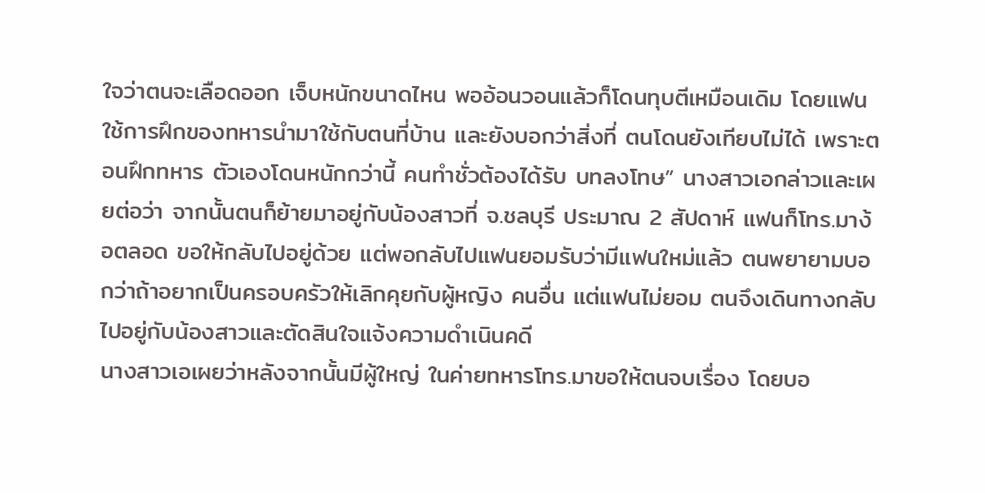ใจว่าตนจะเลือดออก เจ็บหนักขนาดไหน พออ้อนวอนแล้วก็โดนทุบตีเหมือนเดิม โดยแฟนใช้การฝึกของทหารนำมาใช้กับตนที่บ้าน และยังบอกว่าสิ่งที่ ตนโดนยังเทียบไม่ได้ เพราะตอนฝึกทหาร ตัวเองโดนหนักกว่านี้ คนทำชั่วต้องได้รับ บทลงโทษ” นางสาวเอกล่าวและเผยต่อว่า จากนั้นตนก็ย้ายมาอยู่กับน้องสาวที่ จ.ชลบุรี ประมาณ 2 สัปดาห์ แฟนก็โทร.มาง้อตลอด ขอให้กลับไปอยู่ด้วย แต่พอกลับไปแฟนยอมรับว่ามีแฟนใหม่แล้ว ตนพยายามบอกว่าถ้าอยากเป็นครอบครัวให้เลิกคุยกับผู้หญิง คนอื่น แต่แฟนไม่ยอม ตนจึงเดินทางกลับ ไปอยู่กับน้องสาวและตัดสินใจแจ้งความดำเนินคดี
นางสาวเอเผยว่าหลังจากนั้นมีผู้ใหญ่ ในค่ายทหารโทร.มาขอให้ตนจบเรื่อง โดยบอ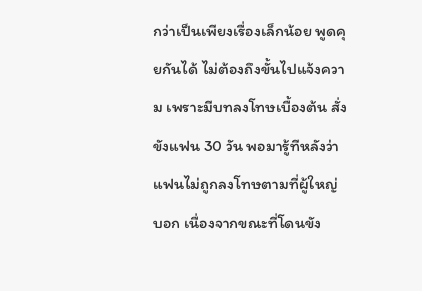กว่าเป็นเพียงเรื่องเล็กน้อย พูดคุยกันได้ ไม่ต้องถึงขั้นไปแจ้งความ เพราะมีบทลงโทษเบื้องต้น สั่งขังแฟน 30 วัน พอมารู้ทีหลังว่าแฟนไม่ถูกลงโทษตามที่ผู้ใหญ่บอก เนื่องจากขณะที่โดนขัง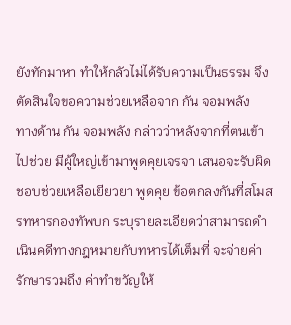ยังทักมาหา ทำให้กลัวไม่ได้รับความเป็นธรรม จึงตัดสินใจขอความช่วยเหลือจาก กัน จอมพลัง
ทางด้าน กัน จอมพลัง กล่าวว่าหลังจากที่ตนเข้าไปช่วย มีผู้ใหญ่เข้ามาพูดคุยเจรจา เสนอจะรับผิดชอบช่วยเหลือเยียวยา พูดคุย ข้อตกลงกันที่สโมสรทหารกองทัพบก ระบุรายละเอียดว่าสามารถดำเนินคดีทางกฎหมายกับทหารได้เต็มที่ จะจ่ายค่ารักษารวมถึง ค่าทำขวัญให้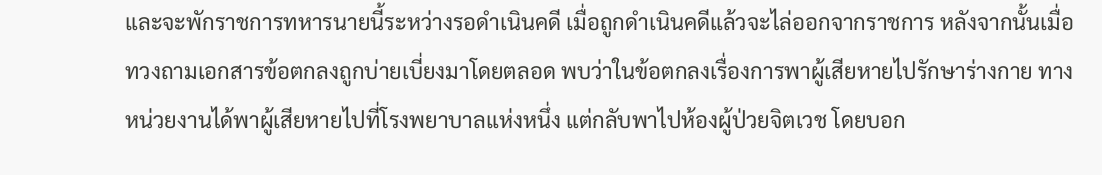และจะพักราชการทหารนายนี้ระหว่างรอดำเนินคดี เมื่อถูกดำเนินคดีแล้วจะไล่ออกจากราชการ หลังจากนั้นเมื่อทวงถามเอกสารข้อตกลงถูกบ่ายเบี่ยงมาโดยตลอด พบว่าในข้อตกลงเรื่องการพาผู้เสียหายไปรักษาร่างกาย ทางหน่วยงานได้พาผู้เสียหายไปที่โรงพยาบาลแห่งหนึ่ง แต่กลับพาไปห้องผู้ป่วยจิตเวช โดยบอก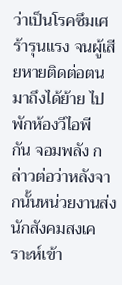ว่าเป็นโรคซึมเศร้ารุนแรง จนผู้เสียหายติดต่อตนมาถึงได้ย้าย ไปพักห้องวีไอพี
กัน จอมพลัง กล่าวต่อว่าหลังจากนั้นหน่วยงานส่งนักสังคมสงเคราะห์เข้า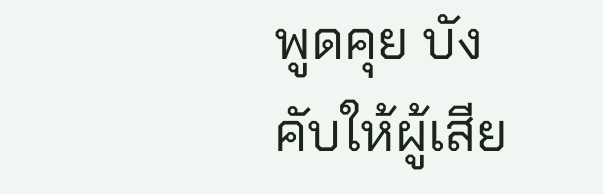พูดคุย บังคับให้ผู้เสีย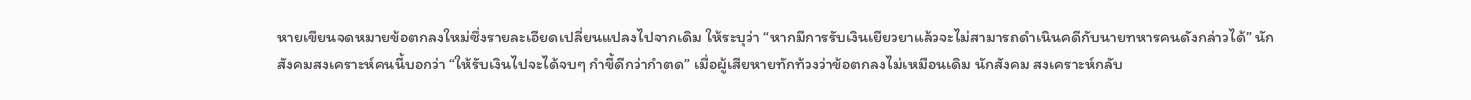หายเขียนจดหมายข้อตกลงใหม่ซึ่งรายละเอียดเปลี่ยนแปลงไปจากเดิม ให้ระบุว่า “หากมีการรับเงินเยียวยาแล้วจะไม่สามารถดำเนินคดีกับนายทหารคนดังกล่าวได้” นักสังคมสงเคราะห์คนนี้บอกว่า “ให้รับเงินไปจะได้จบๆ กำขี้ดีกว่ากำตด” เมื่อผู้เสียหายทักท้วงว่าข้อตกลงไม่เหมือนเดิม นักสังคม สงเคราะห์กลับ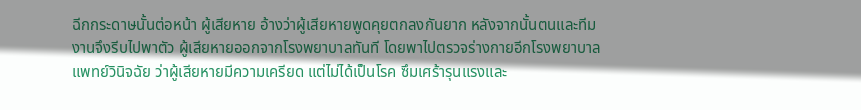ฉีกกระดาษนั้นต่อหน้า ผู้เสียหาย อ้างว่าผู้เสียหายพูดคุยตกลงกันยาก หลังจากนั้นตนและทีมงานจึงรีบไปพาตัว ผู้เสียหายออกจากโรงพยาบาลทันที โดยพาไปตรวจร่างกายอีกโรงพยาบาล แพทย์วินิจฉัย ว่าผู้เสียหายมีความเครียด แต่ไม่ได้เป็นโรค ซึมเศร้ารุนแรงและ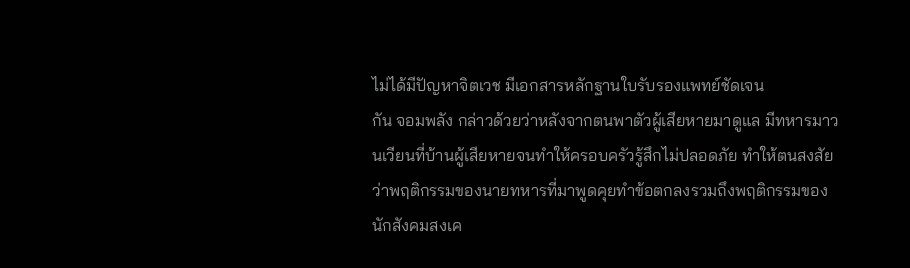ไม่ได้มีปัญหาจิตเวช มีเอกสารหลักฐานใบรับรองแพทย์ชัดเจน
กัน จอมพลัง กล่าวด้วยว่าหลังจากตนพาตัวผู้เสียหายมาดูแล มีทหารมาวนเวียนที่บ้านผู้เสียหายจนทำให้ครอบครัวรู้สึกไม่ปลอดภัย ทำให้ตนสงสัยว่าพฤติกรรมของนายทหารที่มาพูดคุยทำข้อตกลงรวมถึงพฤติกรรมของนักสังคมสงเค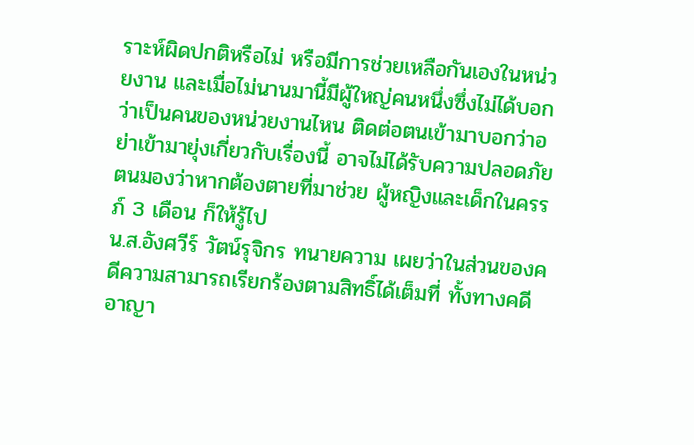ราะห์ผิดปกติหรือไม่ หรือมีการช่วยเหลือกันเองในหน่วยงาน และเมื่อไม่นานมานี้มีผู้ใหญ่คนหนึ่งซึ่งไม่ได้บอกว่าเป็นคนของหน่วยงานไหน ติดต่อตนเข้ามาบอกว่าอย่าเข้ามายุ่งเกี่ยวกับเรื่องนี้ อาจไม่ได้รับความปลอดภัย ตนมองว่าหากต้องตายที่มาช่วย ผู้หญิงและเด็กในครรภ์ 3 เดือน ก็ให้รู้ไป
น.ส.อังศวีร์ วัตน์รุจิกร ทนายความ เผยว่าในส่วนของคดีความสามารถเรียกร้องตามสิทธิ์ได้เต็มที่ ทั้งทางคดีอาญา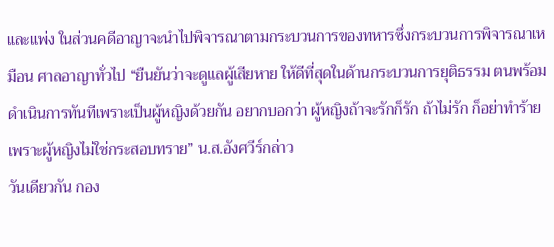และแพ่ง ในส่วนคดีอาญาจะนำไปพิจารณาตามกระบวนการของทหารซึ่งกระบวนการพิจารณาเหมือน ศาลอาญาทั่วไป “ยืนยันว่าจะดูแลผู้เสียหาย ให้ดีที่สุดในด้านกระบวนการยุติธรรม ตนพร้อมดำเนินการทันทีเพราะเป็นผู้หญิงด้วยกัน อยากบอกว่า ผู้หญิงถ้าจะรักก็รัก ถ้าไม่รัก ก็อย่าทำร้าย เพราะผู้หญิงไม่ใช่กระสอบทราย” น.ส.อังศวีร์กล่าว
วันเดียวกัน กอง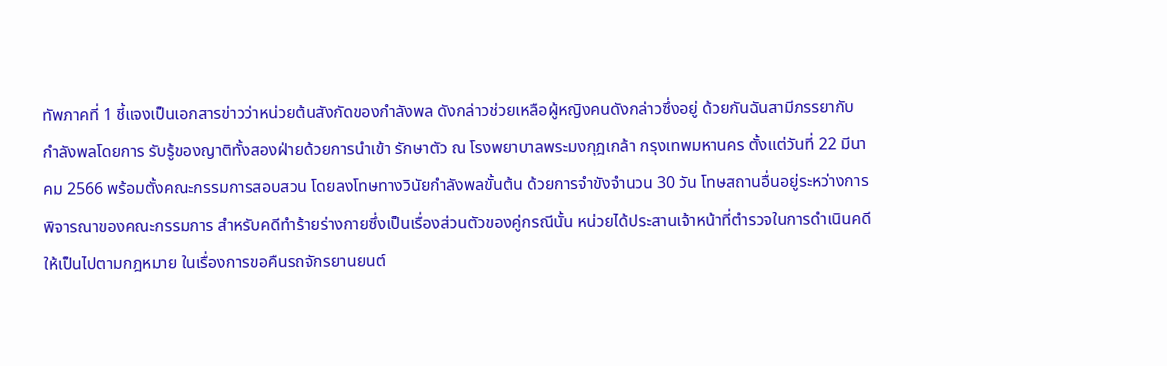ทัพภาคที่ 1 ชี้แจงเป็นเอกสารข่าวว่าหน่วยต้นสังกัดของกำลังพล ดังกล่าวช่วยเหลือผู้หญิงคนดังกล่าวซึ่งอยู่ ด้วยกันฉันสามีภรรยากับกำลังพลโดยการ รับรู้ของญาติทั้งสองฝ่ายด้วยการนำเข้า รักษาตัว ณ โรงพยาบาลพระมงกุฎเกล้า กรุงเทพมหานคร ตั้งแต่วันที่ 22 มีนาคม 2566 พร้อมตั้งคณะกรรมการสอบสวน โดยลงโทษทางวินัยกำลังพลขั้นต้น ด้วยการจำขังจำนวน 30 วัน โทษสถานอื่นอยู่ระหว่างการพิจารณาของคณะกรรมการ สำหรับคดีทำร้ายร่างกายซึ่งเป็นเรื่องส่วนตัวของคู่กรณีนั้น หน่วยได้ประสานเจ้าหน้าที่ตำรวจในการดำเนินคดี ให้เป็นไปตามกฎหมาย ในเรื่องการขอคืนรถจักรยานยนต์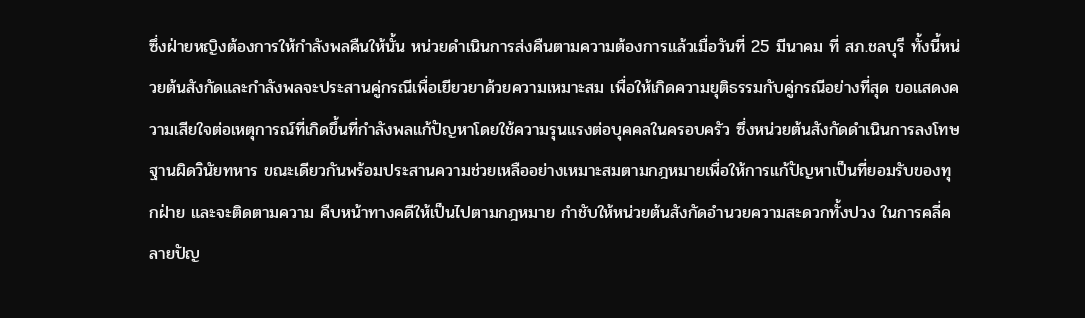ซึ่งฝ่ายหญิงต้องการให้กำลังพลคืนให้นั้น หน่วยดำเนินการส่งคืนตามความต้องการแล้วเมื่อวันที่ 25 มีนาคม ที่ สภ.ชลบุรี ทั้งนี้หน่วยต้นสังกัดและกำลังพลจะประสานคู่กรณีเพื่อเยียวยาด้วยความเหมาะสม เพื่อให้เกิดความยุติธรรมกับคู่กรณีอย่างที่สุด ขอแสดงความเสียใจต่อเหตุการณ์ที่เกิดขึ้นที่กำลังพลแก้ปัญหาโดยใช้ความรุนแรงต่อบุคคลในครอบครัว ซึ่งหน่วยต้นสังกัดดำเนินการลงโทษฐานผิดวินัยทหาร ขณะเดียวกันพร้อมประสานความช่วยเหลืออย่างเหมาะสมตามกฎหมายเพื่อให้การแก้ปัญหาเป็นที่ยอมรับของทุกฝ่าย และจะติดตามความ คืบหน้าทางคดีให้เป็นไปตามกฎหมาย กำชับให้หน่วยต้นสังกัดอำนวยความสะดวกทั้งปวง ในการคลี่คลายปัญ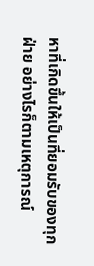หาที่เกิดขึ้นให้เป็นที่ยอมรับของทุกฝ่าย อย่างไรก็ตามเหตุการณ์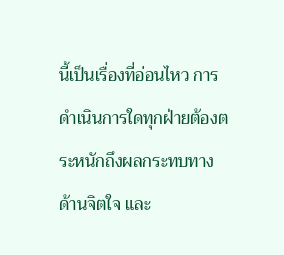นี้เป็นเรื่องที่อ่อนไหว การดำเนินการใดทุกฝ่ายต้องตระหนักถึงผลกระทบทางด้านจิตใจ และ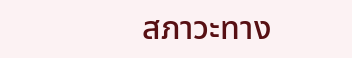สภาวะทาง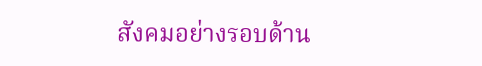สังคมอย่างรอบด้าน